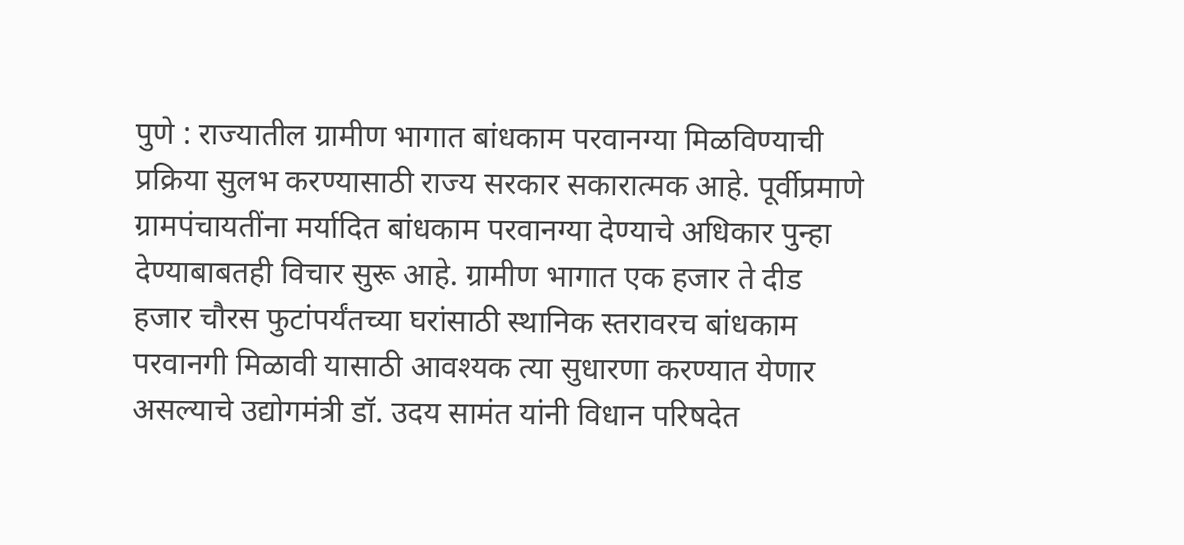पुणे : राज्यातील ग्रामीण भागात बांधकाम परवानग्या मिळविण्याची प्रक्रिया सुलभ करण्यासाठी राज्य सरकार सकारात्मक आहे. पूर्वीप्रमाणे ग्रामपंचायतींना मर्यादित बांधकाम परवानग्या देण्याचे अधिकार पुन्हा देण्याबाबतही विचार सुरू आहे. ग्रामीण भागात एक हजार ते दीड हजार चौरस फुटांपर्यंतच्या घरांसाठी स्थानिक स्तरावरच बांधकाम परवानगी मिळावी यासाठी आवश्यक त्या सुधारणा करण्यात येणार असल्याचे उद्योगमंत्री डॉ. उदय सामंत यांनी विधान परिषदेत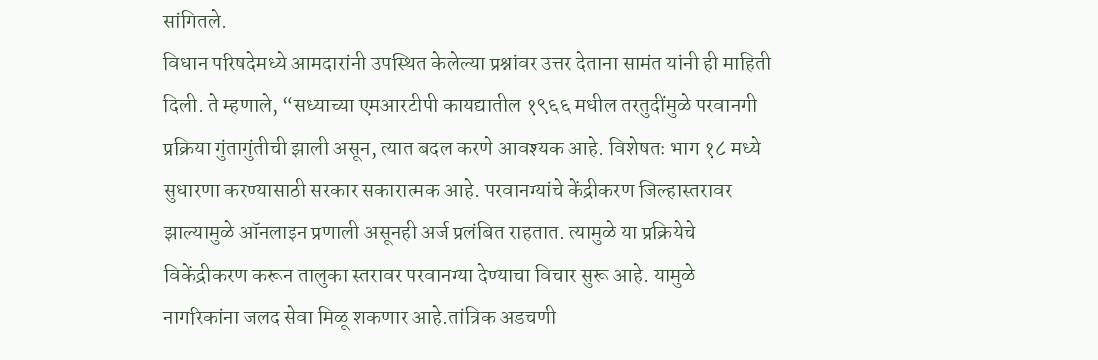सांगितले.
विधान परिषदेमध्ये आमदारांनी उपस्थित केलेल्या प्रश्नांवर उत्तर देताना सामंत यांनी ही माहिती दिली. ते म्हणाले, “सध्याच्या एमआरटीपी कायद्यातील १९६६ मधील तरतुदींमुळे परवानगी प्रक्रिया गुंतागुंतीची झाली असून, त्यात बदल करणे आवश्यक आहे. विशेषतः भाग १८ मध्ये सुधारणा करण्यासाठी सरकार सकारात्मक आहे. परवानग्यांचे केंद्रीकरण जिल्हास्तरावर झाल्यामुळे ऑनलाइन प्रणाली असूनही अर्ज प्रलंबित राहतात. त्यामुळे या प्रक्रियेचे विकेंद्रीकरण करून तालुका स्तरावर परवानग्या देण्याचा विचार सुरू आहे. यामुळे नागरिकांना जलद सेवा मिळू शकणार आहे.तांत्रिक अडचणी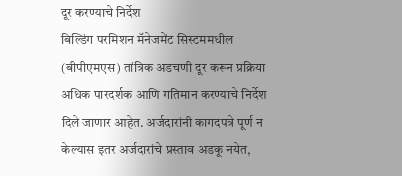दूर करण्याचे निर्देश
बिल्डिंग परमिशन मॅनेजमेंट सिस्टममधील (बीपीएमएस) तांत्रिक अडचणी दूर करून प्रक्रिया अधिक पारदर्शक आणि गतिमान करण्याचे निर्देश दिले जाणार आहेत. अर्जदारांनी कागदपत्रे पूर्ण न केल्यास इतर अर्जदारांचे प्रस्ताव अडकू नयेत,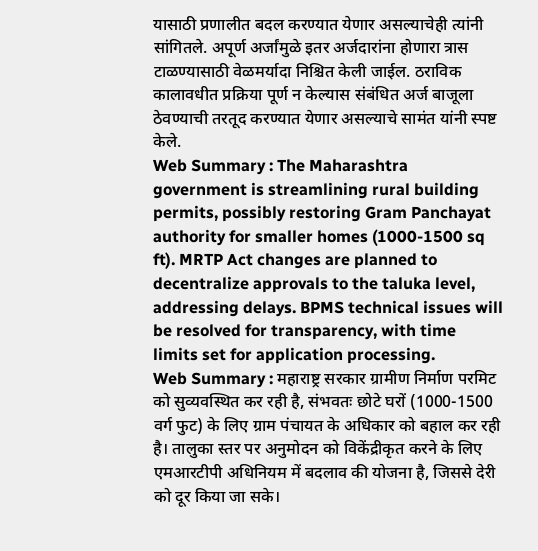यासाठी प्रणालीत बदल करण्यात येणार असल्याचेही त्यांनी सांगितले. अपूर्ण अर्जांमुळे इतर अर्जदारांना होणारा त्रास टाळण्यासाठी वेळमर्यादा निश्चित केली जाईल. ठराविक कालावधीत प्रक्रिया पूर्ण न केल्यास संबंधित अर्ज बाजूला ठेवण्याची तरतूद करण्यात येणार असल्याचे सामंत यांनी स्पष्ट केले.
Web Summary : The Maharashtra government is streamlining rural building permits, possibly restoring Gram Panchayat authority for smaller homes (1000-1500 sq ft). MRTP Act changes are planned to decentralize approvals to the taluka level, addressing delays. BPMS technical issues will be resolved for transparency, with time limits set for application processing.
Web Summary : महाराष्ट्र सरकार ग्रामीण निर्माण परमिट को सुव्यवस्थित कर रही है, संभवतः छोटे घरों (1000-1500 वर्ग फुट) के लिए ग्राम पंचायत के अधिकार को बहाल कर रही है। तालुका स्तर पर अनुमोदन को विकेंद्रीकृत करने के लिए एमआरटीपी अधिनियम में बदलाव की योजना है, जिससे देरी को दूर किया जा सके।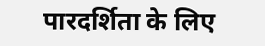पारदर्शिता के लिए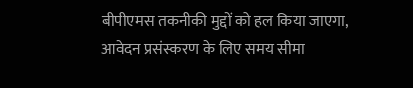बीपीएमस तकनीकी मुद्दों को हल किया जाएगा, आवेदन प्रसंस्करण के लिए समय सीमा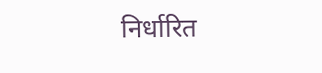निर्धारित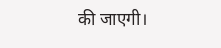की जाएगी।